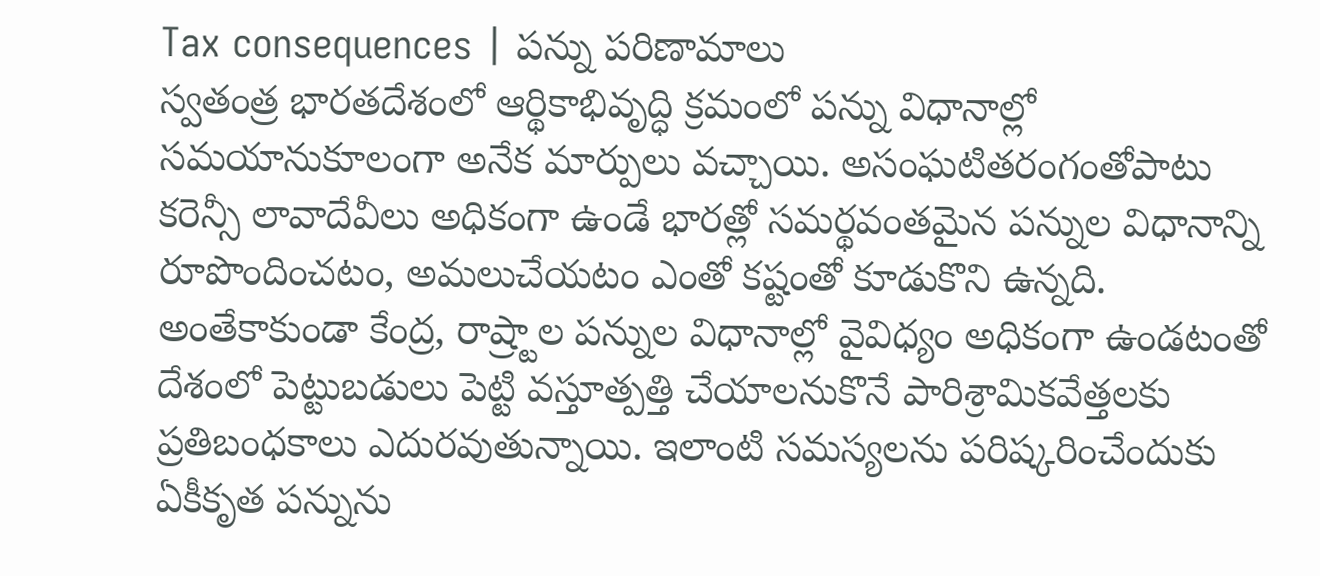Tax consequences | పన్ను పరిణామాలు
స్వతంత్ర భారతదేశంలో ఆర్థికాభివృద్ధి క్రమంలో పన్ను విధానాల్లో సమయానుకూలంగా అనేక మార్పులు వచ్చాయి. అసంఘటితరంగంతోపాటు కరెన్సీ లావాదేవీలు అధికంగా ఉండే భారత్లో సమర్థవంతమైన పన్నుల విధానాన్ని రూపొందించటం, అమలుచేయటం ఎంతో కష్టంతో కూడుకొని ఉన్నది. అంతేకాకుండా కేంద్ర, రాష్ర్టాల పన్నుల విధానాల్లో వైవిధ్యం అధికంగా ఉండటంతో దేశంలో పెట్టుబడులు పెట్టి వస్తూత్పత్తి చేయాలనుకొనే పారిశ్రామికవేత్తలకు ప్రతిబంధకాలు ఎదురవుతున్నాయి. ఇలాంటి సమస్యలను పరిష్కరించేందుకు ఏకీకృత పన్నును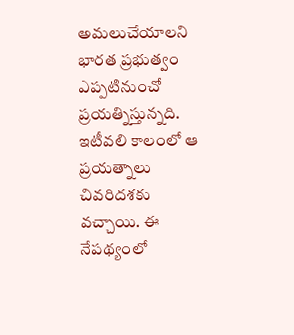అమలుచేయాలని భారత ప్రభుత్వం ఎప్పటినుంచో ప్రయత్నిస్తున్నది. ఇటీవలి కాలంలో ఆ ప్రయత్నాలు చివరిదశకు వచ్చాయి. ఈ నేపథ్యంలో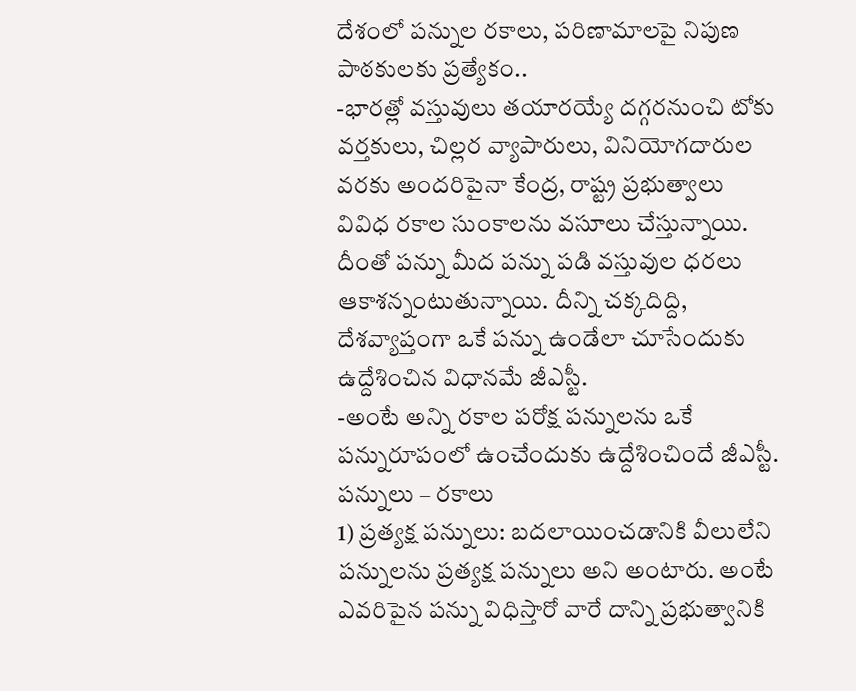దేశంలో పన్నుల రకాలు, పరిణామాలపై నిపుణ పాఠకులకు ప్రత్యేకం..
-భారత్లో వస్తువులు తయారయ్యే దగ్గరనుంచి టోకు వర్తకులు, చిల్లర వ్యాపారులు, వినియోగదారుల వరకు అందరిపైనా కేంద్ర, రాష్ట్ర ప్రభుత్వాలు వివిధ రకాల సుంకాలను వసూలు చేస్తున్నాయి. దీంతో పన్ను మీద పన్ను పడి వస్తువుల ధరలు ఆకాశన్నంటుతున్నాయి. దీన్ని చక్కదిద్ది, దేశవ్యాప్తంగా ఒకే పన్ను ఉండేలా చూసేందుకు ఉద్దేశించిన విధానమే జీఎస్టీ.
-అంటే అన్ని రకాల పరోక్ష పన్నులను ఒకే పన్నురూపంలో ఉంచేందుకు ఉద్దేశించిందే జీఎస్టీ.
పన్నులు – రకాలు
1) ప్రత్యక్ష పన్నులు: బదలాయించడానికి వీలులేని పన్నులను ప్రత్యక్ష పన్నులు అని అంటారు. అంటే ఎవరిపైన పన్ను విధిస్తారో వారే దాన్ని ప్రభుత్వానికి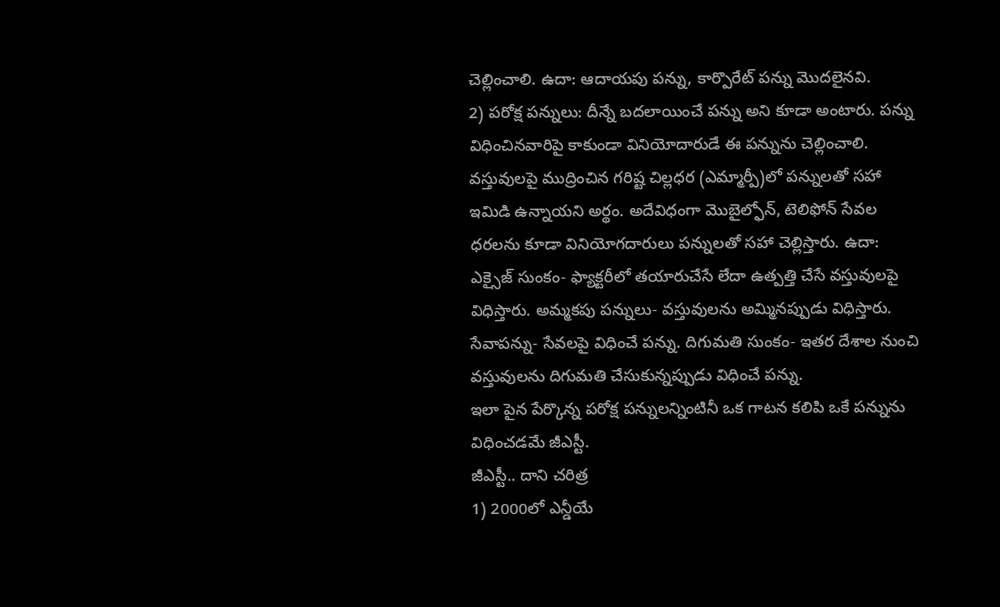చెల్లించాలి. ఉదా: ఆదాయపు పన్ను, కార్పొరేట్ పన్ను మొదలైనవి.
2) పరోక్ష పన్నులు: దీన్నే బదలాయించే పన్ను అని కూడా అంటారు. పన్ను విధించినవారిపై కాకుండా వినియోదారుడే ఈ పన్నును చెల్లించాలి. వస్తువులపై ముద్రించిన గరిష్ట చిల్లధర (ఎమ్మార్పీ)లో పన్నులతో సహా ఇమిడి ఉన్నాయని అర్థం. అదేవిధంగా మొబైల్ఫోన్, టెలిఫోన్ సేవల ధరలను కూడా వినియోగదారులు పన్నులతో సహా చెల్లిస్తారు. ఉదా: ఎక్సైజ్ సుంకం- ఫ్యాక్టరీలో తయారుచేసే లేదా ఉత్పత్తి చేసే వస్తువులపై విధిస్తారు. అమ్మకపు పన్నులు- వస్తువులను అమ్మినప్పుడు విధిస్తారు. సేవాపన్ను- సేవలపై విధించే పన్ను. దిగుమతి సుంకం- ఇతర దేశాల నుంచి వస్తువులను దిగుమతి చేసుకున్నప్పుడు విధించే పన్ను.
ఇలా పైన పేర్కొన్న పరోక్ష పన్నులన్నింటినీ ఒక గాటన కలిపి ఒకే పన్నును విధించడమే జీఎస్టీ.
జీఎస్టీ.. దాని చరిత్ర
1) 2000లో ఎన్డీయే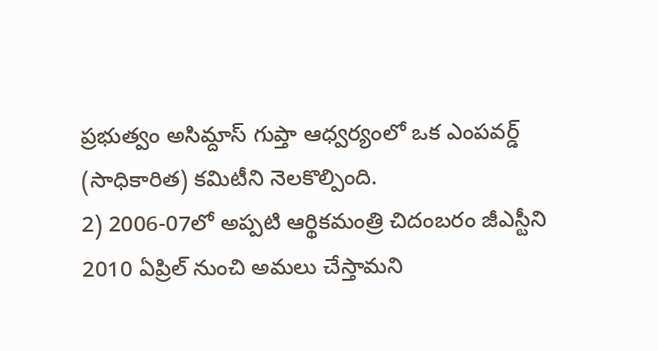ప్రభుత్వం అసిమ్దాస్ గుప్తా ఆధ్వర్యంలో ఒక ఎంపవర్డ్ (సాధికారిత) కమిటీని నెలకొల్పింది.
2) 2006-07లో అప్పటి ఆర్థికమంత్రి చిదంబరం జీఎస్టీని 2010 ఏప్రిల్ నుంచి అమలు చేస్తామని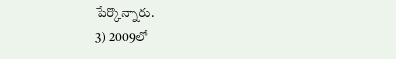పేర్కొన్నారు.
3) 2009లో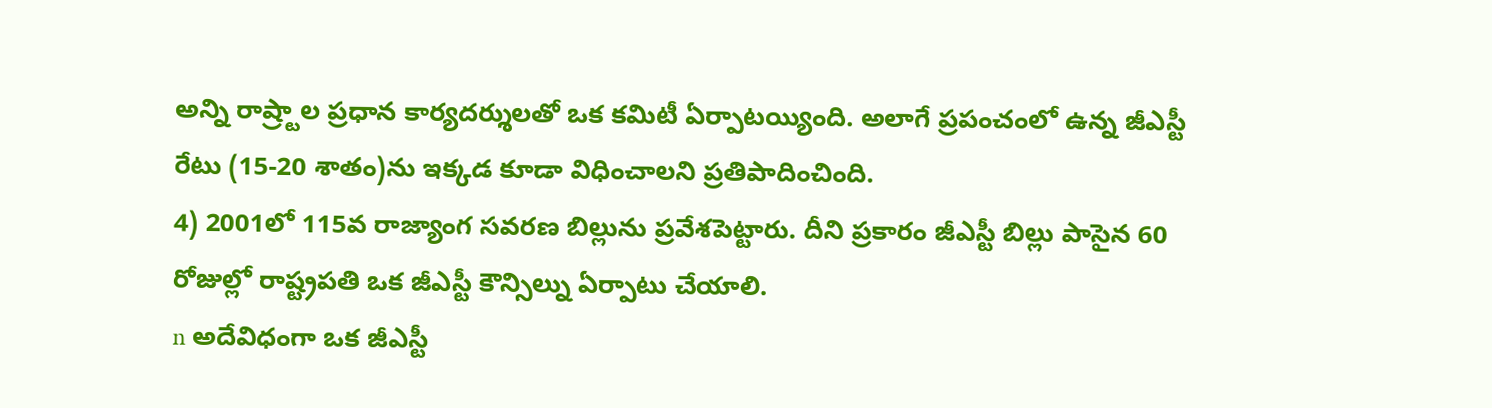అన్ని రాష్ర్టాల ప్రధాన కార్యదర్శులతో ఒక కమిటీ ఏర్పాటయ్యింది. అలాగే ప్రపంచంలో ఉన్న జీఎస్టీ రేటు (15-20 శాతం)ను ఇక్కడ కూడా విధించాలని ప్రతిపాదించింది.
4) 2001లో 115వ రాజ్యాంగ సవరణ బిల్లును ప్రవేశపెట్టారు. దీని ప్రకారం జీఎస్టీ బిల్లు పాసైన 60 రోజుల్లో రాష్ట్రపతి ఒక జీఎస్టీ కౌన్సిల్ను ఏర్పాటు చేయాలి.
n అదేవిధంగా ఒక జీఎస్టీ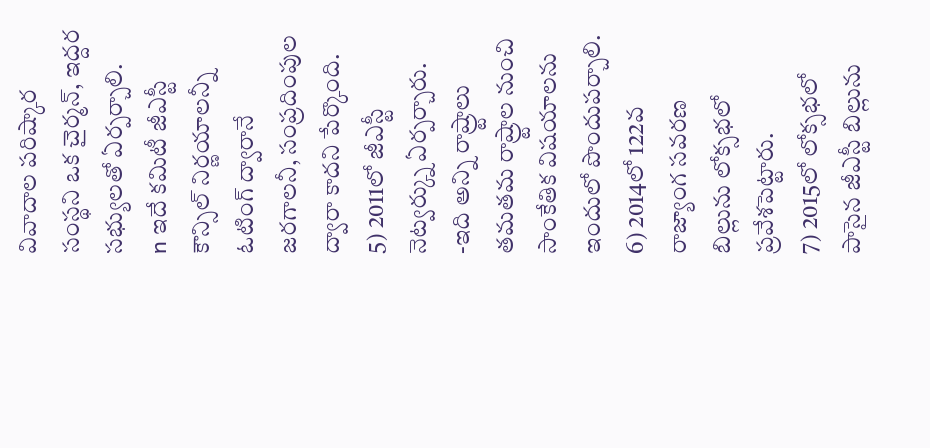వివాదాల పరిష్కార సంస్థని ఒక చైర్మన్, ఇద్దర సభ్యులతో ఏర్పర్చాలి.
n ఇదే కమిటీ జీఎస్టీ కౌన్సిల్ నిర్ణయాలన్నీ ఓటింగ్ ద్వారానే జరగాలనీ, సంప్రదింపుల ద్వారా కాదని పేర్కొంది.
5) 2011లో జీఎస్టీ నెట్వర్క్ను ఏర్పర్చారు.
-ఇది అన్ని రాష్ర్టాలు తమతమ రాష్ర్టాల నుంచి సాంకేతిక విషయాలను ఇందులో పొందుపర్చాలి.
6) 2014లో 122వ రాజ్యాంగ సవరణ బిల్లును లోక్సభలో ప్రవేశపెట్టారు.
7) 2015లో లోక్సభలో పాసైన జీఎస్టీ బిల్లును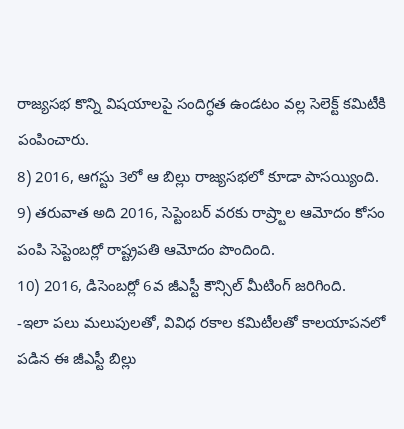రాజ్యసభ కొన్ని విషయాలపై సందిగ్ధత ఉండటం వల్ల సెలెక్ట్ కమిటీకి పంపించారు.
8) 2016, ఆగస్టు 3లో ఆ బిల్లు రాజ్యసభలో కూడా పాసయ్యింది.
9) తరువాత అది 2016, సెప్టెంబర్ వరకు రాష్ర్టాల ఆమోదం కోసం పంపి సెప్టెంబర్లో రాష్ట్రపతి ఆమోదం పొందింది.
10) 2016, డిసెంబర్లో 6వ జీఎస్టీ కౌన్సిల్ మీటింగ్ జరిగింది.
-ఇలా పలు మలుపులతో, వివిధ రకాల కమిటీలతో కాలయాపనలో పడిన ఈ జీఎస్టీ బిల్లు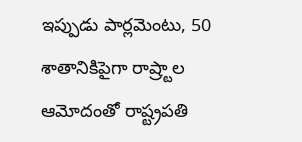ఇప్పుడు పార్లమెంటు, 50 శాతానికిపైగా రాష్ర్టాల ఆమోదంతో రాష్ట్రపతి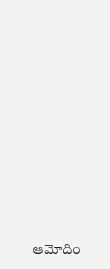ఆమోదిం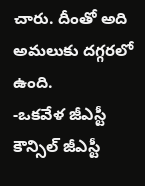చారు. దీంతో అది అమలుకు దగ్గరలో ఉంది.
-ఒకవేళ జీఎస్టీ కౌన్సిల్ జీఎస్టీ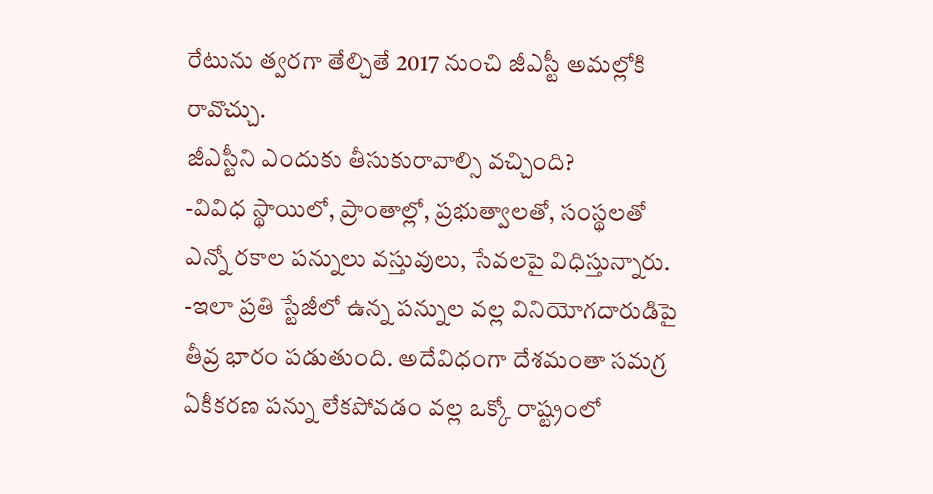రేటును త్వరగా తేల్చితే 2017 నుంచి జీఎస్టీ అమల్లోకి రావొచ్చు.
జీఎస్టీని ఎందుకు తీసుకురావాల్సి వచ్చింది?
-వివిధ స్థాయిలో, ప్రాంతాల్లో, ప్రభుత్వాలతో, సంస్థలతో ఎన్నో రకాల పన్నులు వస్తువులు, సేవలపై విధిస్తున్నారు.
-ఇలా ప్రతి స్టేజీలో ఉన్న పన్నుల వల్ల వినియోగదారుడిపై తీవ్ర భారం పడుతుంది. అదేవిధంగా దేశమంతా సమగ్ర ఏకీకరణ పన్ను లేకపోవడం వల్ల ఒక్కో రాష్ట్రంలో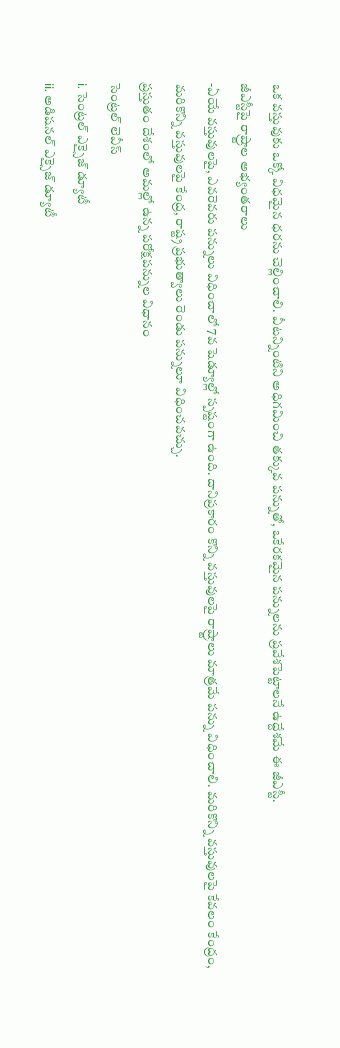ఒక వస్తువుకు ఒక్కో విధమైన ధరను చెల్లించాలి. వీటన్నింటిని అధిగమించి తక్కువ పన్నుతో, ఒకేరకమైన పన్నులను ప్రవేశపెట్టాలనే ఉద్దేశమే ఈ జీఎస్టీ.
జీఎస్టీపై రాష్ర్టాల అభ్యంతరాలు
-ఏయే వస్తువులపై, ఎవరెవరు పన్నులు విధించాలో 7వ షెడ్యూల్లో స్పష్టంగా ఉంది. దానిప్రకారం కొన్ని వస్తువులపై రాష్ర్టాలు మాత్రమే పన్ను విధించాలి. మరికొన్ని వస్తువులపై కేవలం కేంద్రం, మరికొన్ని వస్తువులపై కేంద్ర, రాష్ట్ర ప్రభుత్వాలు రెండు పన్నులూ విధించవచ్చు.
ప్రస్తుతం దేశంలో అమల్లో ఉన్న పరోక్షపన్నుల విధానం
సెంట్రల్ లెవీస్
i. సెంట్రల్ ఎక్సైజ్ డ్యూటీ
ii. అడిషనల్ ఎక్సైజ్ డ్యూటీ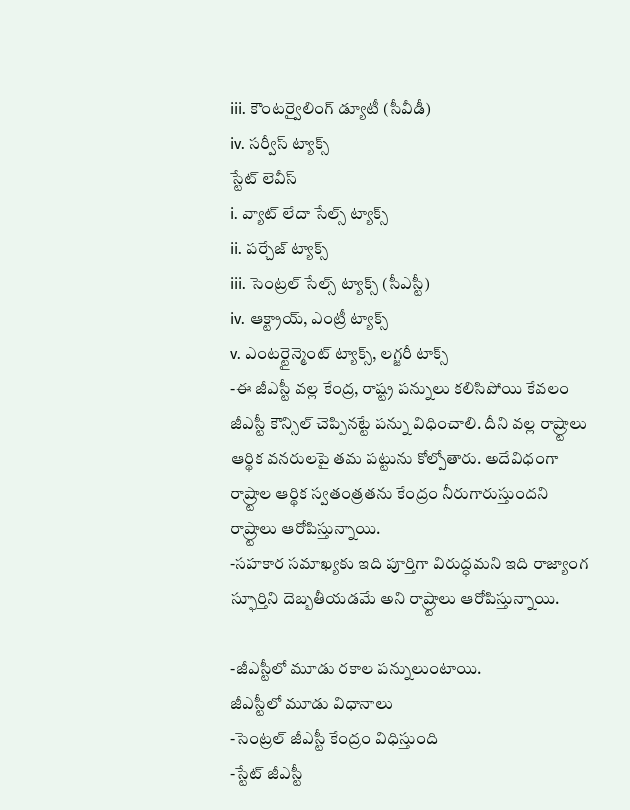iii. కౌంటర్వైలింగ్ డ్యూటీ (సీవీడీ)
iv. సర్వీస్ ట్యాక్స్
స్టేట్ లెవీస్
i. వ్యాట్ లేదా సేల్స్ ట్యాక్స్
ii. పర్చేజ్ ట్యాక్స్
iii. సెంట్రల్ సేల్స్ ట్యాక్స్ (సీఎస్టీ)
iv. ఆక్ట్రాయ్, ఎంట్రీ ట్యాక్స్
v. ఎంటర్టైన్మెంట్ ట్యాక్స్, లగ్జరీ టాక్స్
-ఈ జీఎస్టీ వల్ల కేంద్ర, రాష్ట్ర పన్నులు కలిసిపోయి కేవలం జీఎస్టీ కౌన్సిల్ చెప్పినట్టే పన్ను విధించాలి. దీని వల్ల రాష్ర్టాలు ఆర్థిక వనరులపై తమ పట్టును కోల్పోతారు. అదేవిధంగా రాష్ర్టాల ఆర్థిక స్వతంత్రతను కేంద్రం నీరుగారుస్తుందని రాష్ర్టాలు ఆరోపిస్తున్నాయి.
-సహకార సమాఖ్యకు ఇది పూర్తిగా విరుద్ధమని ఇది రాజ్యాంగ స్ఫూర్తిని దెబ్బతీయడమే అని రాష్ర్టాలు ఆరోపిస్తున్నాయి.

-జీఎస్టీలో మూడు రకాల పన్నులుంటాయి.
జీఎస్టీలో మూడు విధానాలు
-సెంట్రల్ జీఎస్టీ కేంద్రం విధిస్తుంది
-స్టేట్ జీఎస్టీ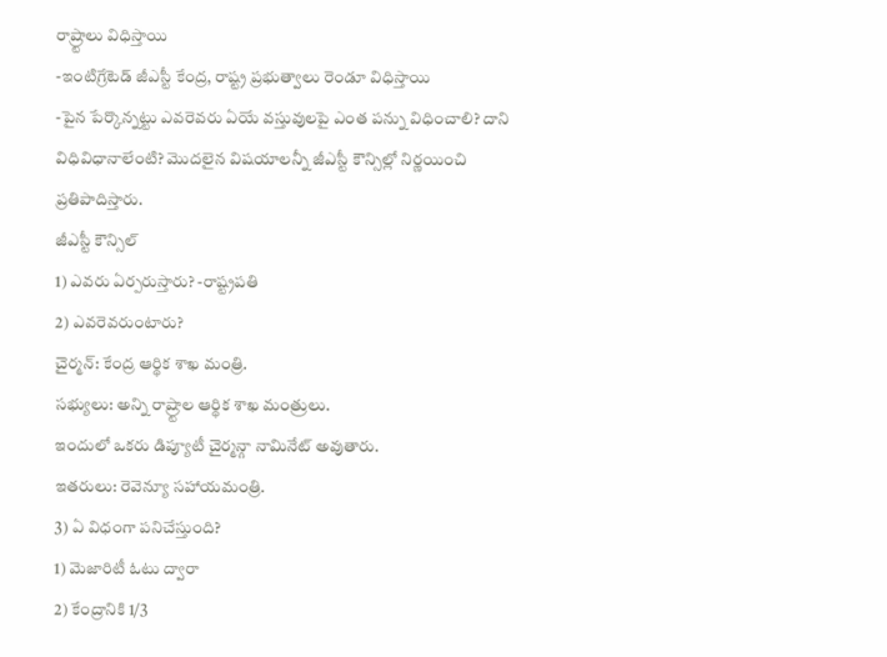రాష్ర్టాలు విధిస్తాయి
-ఇంటిగ్రేటెడ్ జీఎస్టీ కేంద్ర, రాష్ట్ర ప్రభుత్వాలు రెండూ విధిస్తాయి
-పైన పేర్కొన్నట్టు ఎవరెవరు ఏయే వస్తువులపై ఎంత పన్ను విధించాలి? దాని విధివిధానాలేంటి? మొదలైన విషయాలన్నీ జీఎస్టీ కౌన్సిల్లో నిర్ణయించి ప్రతిపాదిస్తారు.
జీఎస్టీ కౌన్సిల్
1) ఎవరు ఏర్పరుస్తారు? -రాష్ట్రపతి
2) ఎవరెవరుంటారు?
చైర్మన్: కేంద్ర ఆర్థిక శాఖ మంత్రి.
సభ్యులు: అన్ని రాష్ర్టాల ఆర్థిక శాఖ మంత్రులు.
ఇందులో ఒకరు డిప్యూటీ చైర్మన్గా నామినేట్ అవుతారు.
ఇతరులు: రెవెన్యూ సహాయమంత్రి.
3) ఏ విధంగా పనిచేస్తుంది?
1) మెజారిటీ ఓటు ద్వారా
2) కేంద్రానికి 1/3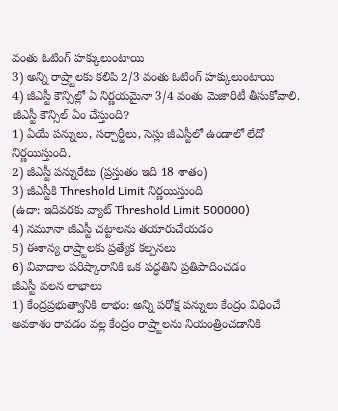వంతు ఓటింగ్ హక్కులుంటాయి
3) అన్ని రాష్ర్టాలకు కలిపి 2/3 వంతు ఓటింగ్ హక్కులుంటాయి
4) జీఎస్టీ కౌన్సిల్లో ఏ నిర్ణయమైనా 3/4 వంతు మెజారిటీ తీసుకోవాలి.
జీఎస్టీ కౌన్సిల్ ఏం చేస్తుంది?
1) ఏయే పన్నులు, సర్చార్జీలు, సెస్లు జీఎస్టీలో ఉండాలో లేదో
నిర్ణయిస్తుంది.
2) జీఎస్టీ పన్నురేటు (ప్రస్తుతం ఇది 18 శాతం)
3) జీఎస్టీకి Threshold Limit నిర్ణయిస్తుంది
(ఉదా: ఇదివరకు వ్యాట్ Threshold Limit 500000)
4) నమూనా జీఎస్టీ చట్టాలను తయారుచేయడం
5) ఈశాన్య రాష్ర్టాలకు ప్రత్యేక కల్పనలు
6) వివాదాల పరిష్కారానికి ఒక పద్ధతిని ప్రతిపాదించడం
జీఎస్టీ వలన లాభాలు
1) కేంద్రప్రభుత్వానికి లాభం: అన్ని పరోక్ష పన్నులు కేంద్రం విధించే అవకాశం రావడం వల్ల కేంద్రం రాష్ర్టాలను నియంత్రించడానికి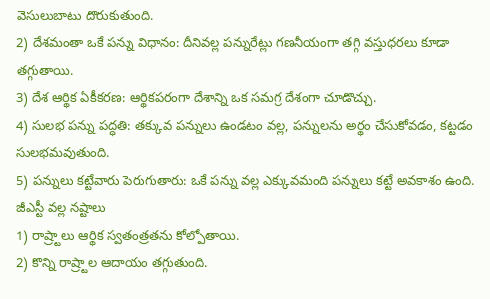వెసులుబాటు దొరుకుతుంది.
2) దేశమంతా ఒకే పన్ను విధానం: దీనివల్ల పన్నురేట్లు గణనీయంగా తగ్గి వస్తుధరలు కూడా తగ్గుతాయి.
3) దేశ ఆర్థిక ఏకీకరణ: ఆర్థికపరంగా దేశాన్ని ఒక సమగ్ర దేశంగా చూడొచ్చు.
4) సులభ పన్ను పద్ధతి: తక్కువ పన్నులు ఉండటం వల్ల, పన్నులను అర్థం చేసుకోవడం, కట్టడం సులభమవుతుంది.
5) పన్నులు కట్టేవారు పెరుగుతారు: ఒకే పన్ను వల్ల ఎక్కువమంది పన్నులు కట్టే అవకాశం ఉంది.
జీఎస్టీ వల్ల నష్టాలు
1) రాష్ర్టాలు ఆర్థిక స్వతంత్రతను కోల్పోతాయి.
2) కొన్ని రాష్ర్టాల ఆదాయం తగ్గుతుంది.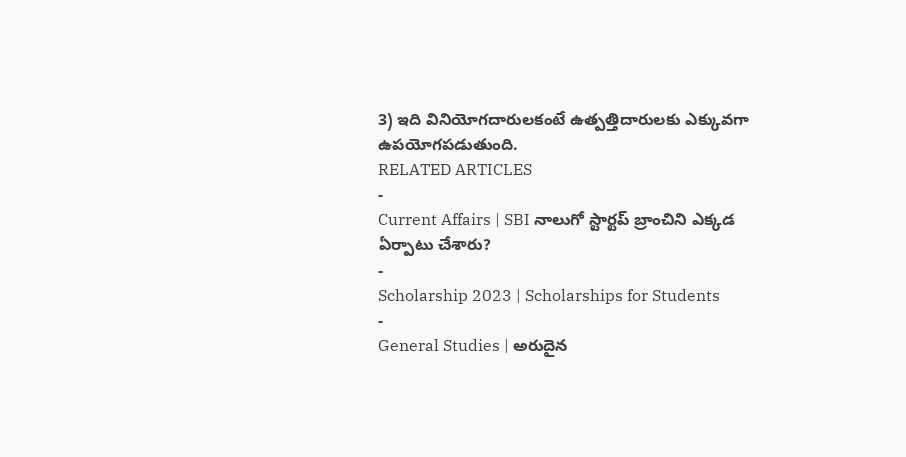3) ఇది వినియోగదారులకంటే ఉత్పత్తిదారులకు ఎక్కువగా ఉపయోగపడుతుంది.
RELATED ARTICLES
-
Current Affairs | SBI నాలుగో స్టార్టప్ బ్రాంచిని ఎక్కడ ఏర్పాటు చేశారు?
-
Scholarship 2023 | Scholarships for Students
-
General Studies | అరుదైన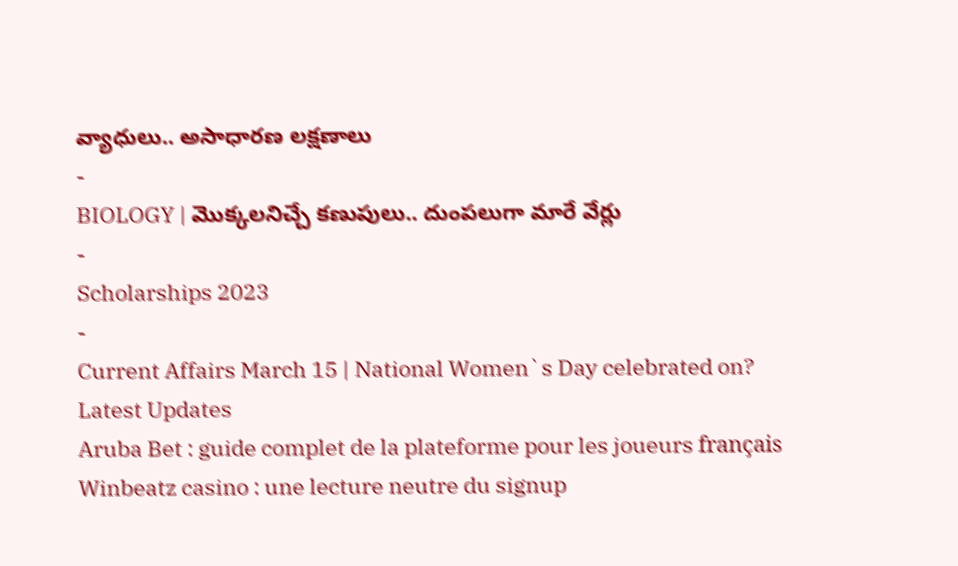వ్యాధులు.. అసాధారణ లక్షణాలు
-
BIOLOGY | మొక్కలనిచ్చే కణుపులు.. దుంపలుగా మారే వేర్లు
-
Scholarships 2023
-
Current Affairs March 15 | National Women`s Day celebrated on?
Latest Updates
Aruba Bet : guide complet de la plateforme pour les joueurs français
Winbeatz casino : une lecture neutre du signup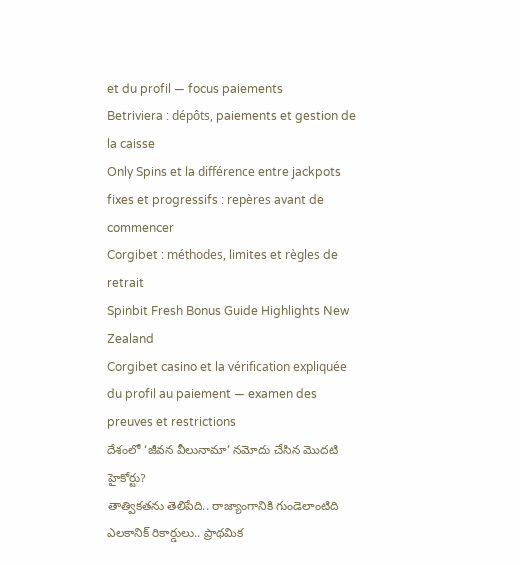et du profil — focus paiements
Betriviera : dépôts, paiements et gestion de la caisse
Only Spins et la différence entre jackpots fixes et progressifs : repères avant de commencer
Corgibet : méthodes, limites et règles de retrait
Spinbit Fresh Bonus Guide Highlights New Zealand
Corgibet casino et la vérification expliquée du profil au paiement — examen des preuves et restrictions
దేశంలో ‘జీవన వీలునామా’ నమోదు చేసిన మొదటి హైకోర్టు?
తాత్వికతను తెలిపేది.. రాజ్యాంగానికి గుండెలాంటిది
ఎలకానిక్ రికార్డులు.. ప్రాథమిక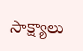సాక్ష్యాలు